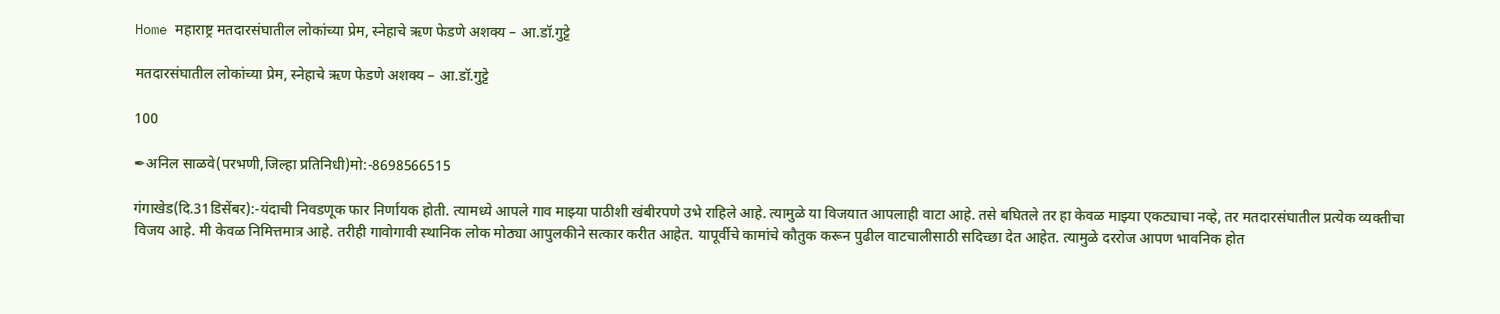Home महाराष्ट्र मतदारसंघातील लोकांच्या प्रेम, स्नेहाचे ऋण फेडणे अशक्य – आ.डॉ.गुट्टे

मतदारसंघातील लोकांच्या प्रेम, स्नेहाचे ऋण फेडणे अशक्य – आ.डॉ.गुट्टे

100

✒अनिल साळवे(परभणी,जिल्हा प्रतिनिधी)मो:-8698566515

गंगाखेड(दि.31डिसेंबर):-यंदाची निवडणूक फार निर्णायक होती. त्यामध्ये आपले गाव माझ्या पाठीशी खंबीरपणे उभे राहिले आहे. त्यामुळे या विजयात आपलाही वाटा आहे. तसे बघितले तर हा केवळ माझ्या एकट्याचा नव्हे, तर मतदारसंघातील प्रत्येक व्यक्तीचा विजय आहे. मी केवळ निमित्तमात्र आहे. तरीही गावोगावी स्थानिक लोक मोठ्या आपुलकीने सत्कार करीत आहेत. यापूर्वीचे कामांचे कौतुक करून पुढील वाटचालीसाठी सदिच्छा देत आहेत. त्यामुळे दररोज आपण भावनिक होत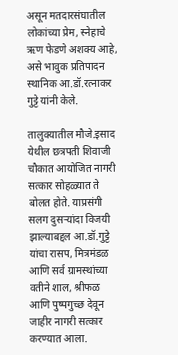असून मतदारसंघातील लोकांच्या प्रेम, स्नेहाचे ऋण फेडणे अशक्य आहे, असे भावुक प्रतिपादन स्थानिक आ.डॉ.रत्नाकर गुट्टे यांनी केले.

तालुक्यातील मौजे.इसाद येथील छत्रपती शिवाजी चौकात आयोजित नागरी सत्कार सोहळ्यात ते बोलत होते. याप्रसंगी सलग दुसऱ्यांदा विजयी झाल्याबद्दल आ.डॉ.गुट्टे यांचा रासप, मित्रमंडळ आणि सर्व ग्रामस्थांच्या वतीने शाल, श्रीफळ आणि पुष्पगुच्छ देवून जाहीर नागरी सत्कार करण्यात आला.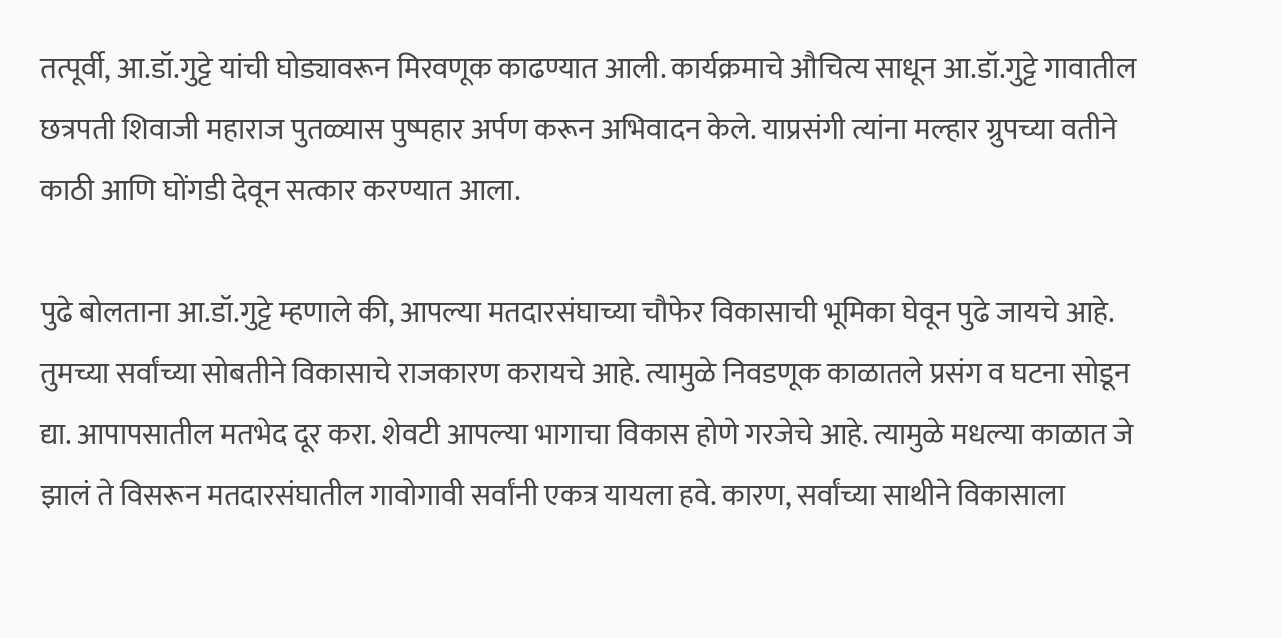तत्पूर्वी, आ.डॉ.गुट्टे यांची घोड्यावरून मिरवणूक काढण्यात आली. कार्यक्रमाचे औचित्य साधून आ.डॉ.गुट्टे गावातील छत्रपती शिवाजी महाराज पुतळ्यास पुष्पहार अर्पण करून अभिवादन केले. याप्रसंगी त्यांना मल्हार ग्रुपच्या वतीने काठी आणि घोंगडी देवून सत्कार करण्यात आला.

पुढे बोलताना आ.डॉ.गुट्टे म्हणाले की, आपल्या मतदारसंघाच्या चौफेर विकासाची भूमिका घेवून पुढे जायचे आहे. तुमच्या सर्वांच्या सोबतीने विकासाचे राजकारण करायचे आहे. त्यामुळे निवडणूक काळातले प्रसंग व घटना सोडून द्या. आपापसातील मतभेद दूर करा. शेवटी आपल्या भागाचा विकास होणे गरजेचे आहे. त्यामुळे मधल्या काळात जे झालं ते विसरून मतदारसंघातील गावोगावी सर्वांनी एकत्र यायला हवे. कारण, सर्वांच्या साथीने विकासाला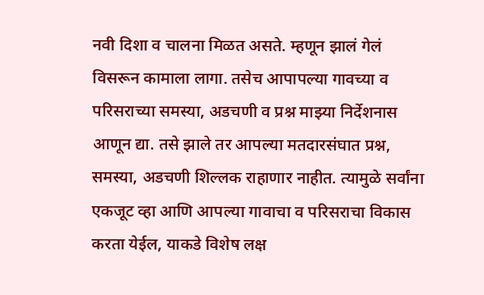नवी दिशा व चालना मिळत असते. म्हणून झालं गेलं विसरून कामाला लागा. तसेच आपापल्या गावच्या व परिसराच्या समस्या, अडचणी व प्रश्न माझ्या निर्देशनास आणून द्या. तसे झाले तर आपल्या मतदारसंघात प्रश्न, समस्या, अडचणी शिल्लक राहाणार नाहीत. त्यामुळे सर्वांना एकजूट व्हा आणि आपल्या गावाचा व परिसराचा विकास करता येईल, याकडे विशेष लक्ष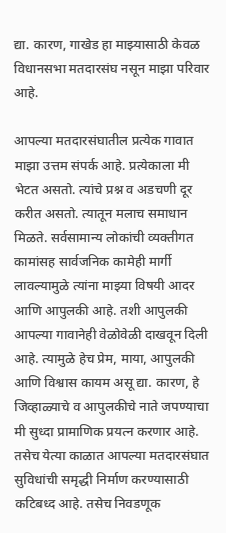द्या. कारण, गाखेड हा माझ्यासाठी केवळ विधानसभा मतदारसंघ नसून माझा परिवार आहे.

आपल्या मतदारसंघातील प्रत्येक गावात माझा उत्तम संपर्क आहे. प्रत्येकाला मी भेटत असतो. त्यांचे प्रश्न व अडचणी दूर करीत असतो. त्यातून मलाच समाधान मिळते. सर्वसामान्य लोकांची व्यक्तीगत कामांसह सार्वजनिक कामेही मार्गी लावल्यामुळे त्यांना माझ्या विषयी आदर आणि आपुलकी आहे. तशी आपुलकी आपल्या गावानेही वेळोवेळी दाखवून दिली आहे. त्यामुळे हेच प्रेम, माया, आपुलकी आणि विश्वास कायम असू द्या. कारण, हे जिव्हाळ्याचे व आपुलकीचे नाते जपण्याचा मी सुध्दा प्रामाणिक प्रयत्न करणार आहे. तसेच येत्या काळात आपल्या मतदारसंघात सुविधांची समृद्धी निर्माण करण्यासाठी कटिबध्द आहे. तसेच निवडणूक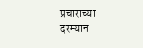प्रचाराच्या दरम्यान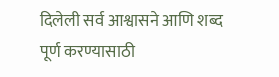दिलेली सर्व आश्वासने आणि शब्द पूर्ण करण्यासाठी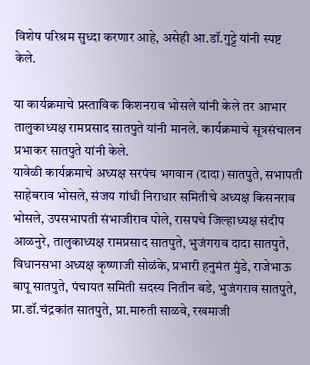विशेष परिश्रम सुध्दा करणार आहे, असेही आ.डॉ.गुट्टे यांनी स्पष्ट केले.

या कार्यक्रमाचे प्रस्ताविक किशनराव भोसले यांनी केले तर आभार तालुकाध्यक्ष रामप्रसाद सातपुते यांनी मानले. कार्यक्रमाचे सूत्रसंचालन प्रभाकर सातपुते यांनी केले.
यावेळी कार्यक्रमाचे अध्यक्ष सरपंच भगवान (दादा) सातपुते, सभापती साहेबराव भोसले, संजय गांधी निराधार समितीचे अध्यक्ष किसनराव भोसले, उपसभापती संभाजीराव पोले, रासपचे जिल्हाध्यक्ष संदीप आळनुरे, तालुकाध्यक्ष रामप्रसाद सातपुते, भुजंगराव दादा सातपुते, विधानसभा अध्यक्ष कृष्णाजी सोळंके, प्रभारी हनुमंत मुंडे, राजेभाऊ बापू सातपुते, पंचायत समिती सदस्य नितीन बडे, भुजंगराव सातपुते, प्रा.डॉ.चंद्रकांत सातपुते, प्रा.मारुती साळवे, रखमाजी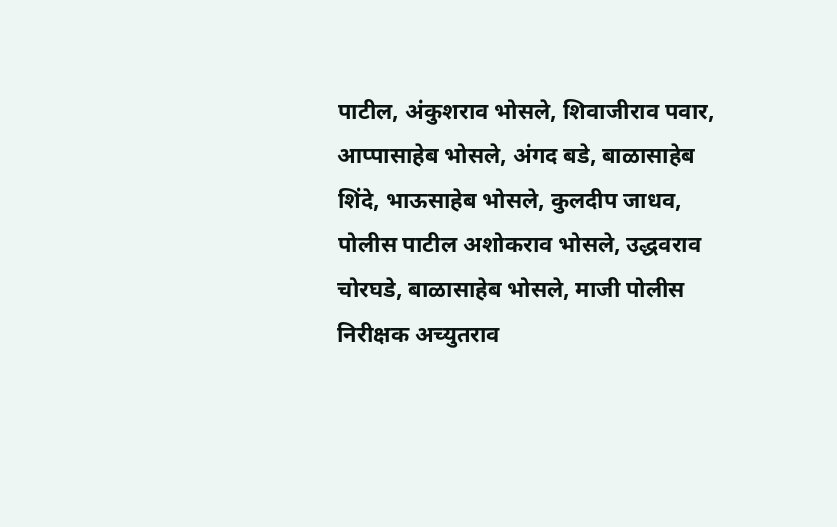पाटील, अंकुशराव भोसले, शिवाजीराव पवार, आप्पासाहेब भोसले, अंगद बडे, बाळासाहेब शिंदे, भाऊसाहेब भोसले, कुलदीप जाधव, पोलीस पाटील अशोकराव भोसले, उद्धवराव चोरघडे, बाळासाहेब भोसले, माजी पोलीस निरीक्षक अच्युतराव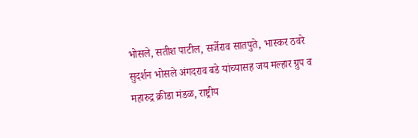भोसले, सतीश पाटील, सर्जेराव सातपुते, भास्कर ठवरे सुदर्शन भोसले अंगदराव बडे यांच्यासह जय मल्हार ग्रुप व महारुद्र क्रीडा मंडळ, राष्ट्रीय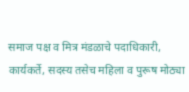समाज पक्ष व मित्र मंडळाचे पदाधिकारी, कार्यकर्ते, सदस्य तसेच महिला व पुरूष मोठ्या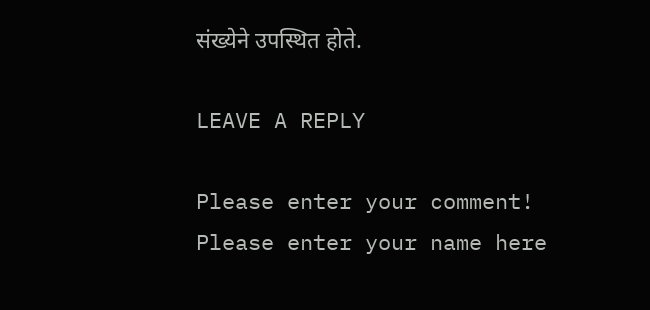संख्येने उपस्थित होते.

LEAVE A REPLY

Please enter your comment!
Please enter your name here